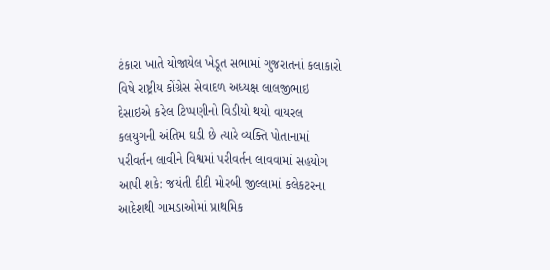ટંકારા ખાતે યોજાયેલ ખેડૂત સભામાં ગુજરાતનાં કલાકારો વિષે રાષ્ટ્રીય કોંગ્રેસ સેવાદળ અધ્યક્ષ લાલજીભાઇ દેસાઇએ કરેલ ટિપ્પણીનો વિડીયો થયો વાયરલ કલયુગની અંતિમ ઘડી છે ત્યારે વ્યક્તિ પોતાનામાં પરીવર્તન લાવીને વિશ્વમાં પરીવર્તન લાવવામાં સહયોગ આપી શકે: જયંતી દીદી મોરબી જીલ્લામાં કલેકટરના આદેશથી ગામડાઓમાં પ્રાથમિક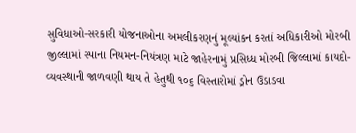સુવિધાઓ-સરકારી યોજનાઓના અમલીકરણનું મૂલ્યાંકન કરતાં અધિકારીઓ મોરબી જીલ્લામાં સ્પાના નિયમન-નિયંત્રણ માટે જાહેરનામું પ્રસિધ્ધ મોરબી જિલ્લામાં કાયદો-વ્યવસ્થાની જાળવણી થાય તે હેતુથી ૧૦૬ વિસ્તારોમાં ડ્રોન ઉડાડવા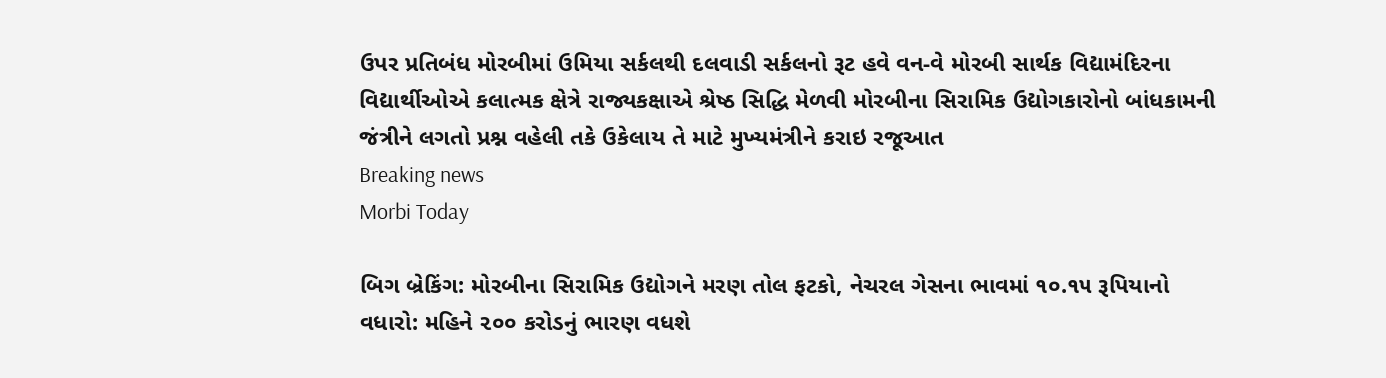ઉપર પ્રતિબંધ મોરબીમાં ઉમિયા સર્કલથી દલવાડી સર્કલનો રૂટ હવે વન-વે મોરબી સાર્થક વિદ્યામંદિરના વિદ્યાર્થીઓએ કલાત્મક ક્ષેત્રે રાજ્યકક્ષાએ શ્રેષ્ઠ સિદ્ધિ મેળવી મોરબીના સિરામિક ઉદ્યોગકારોનો બાંધકામની જંત્રીને લગતો પ્રશ્ન વહેલી તકે ઉકેલાય તે માટે મુખ્યમંત્રીને કરાઇ રજૂઆત
Breaking news
Morbi Today

બિગ બ્રેકિંગ: મોરબીના સિરામિક ઉદ્યોગને મરણ તોલ ફટકો, નેચરલ ગેસના ભાવમાં ૧૦.૧૫ રૂપિયાનો વધારો: મહિને ૨૦૦ કરોડનું ભારણ વધશે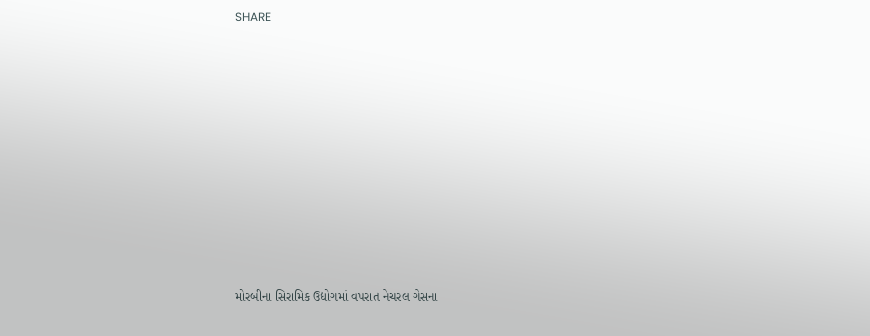SHARE











મોરબીના સિરામિક ઉદ્યોગમાં વપરાત નેચરલ ગેસના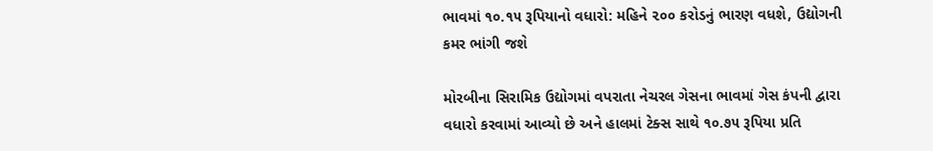ભાવમાં ૧૦.૧૫ રૂપિયાનો વધારો: મહિને ૨૦૦ કરોડનું ભારણ વધશે, ઉદ્યોગની કમર ભાંગી જશે

મોરબીના સિરામિક ઉદ્યોગમાં વપરાતા નેચરલ ગેસના ભાવમાં ગેસ કંપની દ્વારા વધારો કરવામાં આવ્યો છે અને હાલમાં ટેક્સ સાથે ૧૦.૭૫ રૂપિયા પ્રતિ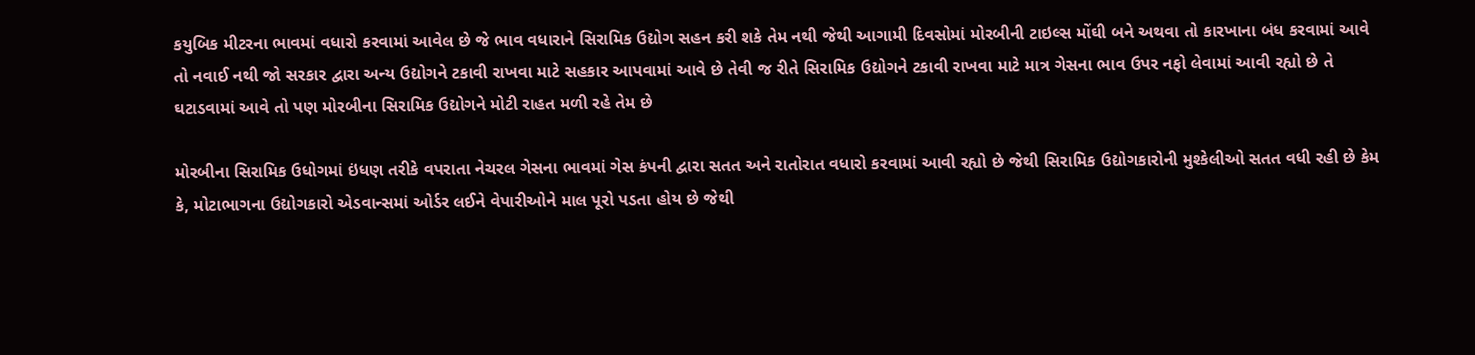કયુબિક મીટરના ભાવમાં વધારો કરવામાં આવેલ છે જે ભાવ વધારાને સિરામિક ઉદ્યોગ સહન કરી શકે તેમ નથી જેથી આગામી દિવસોમાં મોરબીની ટાઇલ્સ મોંઘી બને અથવા તો કારખાના બંધ કરવામાં આવે તો નવાઈ નથી જો સરકાર દ્વારા અન્ય ઉદ્યોગને ટકાવી રાખવા માટે સહકાર આપવામાં આવે છે તેવી જ રીતે સિરામિક ઉદ્યોગને ટકાવી રાખવા માટે માત્ર ગેસના ભાવ ઉપર નફો લેવામાં આવી રહ્યો છે તે ઘટાડવામાં આવે તો પણ મોરબીના સિરામિક ઉદ્યોગને મોટી રાહત મળી રહે તેમ છે

મોરબીના સિરામિક ઉધોગમાં ઇંધણ તરીકે વપરાતા નેચરલ ગેસના ભાવમાં ગેસ કંપની દ્વારા સતત અને રાતોરાત વધારો કરવામાં આવી રહ્યો છે જેથી સિરામિક ઉદ્યોગકારોની મુશ્કેલીઓ સતત વધી રહી છે કેમ કે, મોટાભાગના ઉદ્યોગકારો એડવાન્સમાં ઓર્ડર લઈને વેપારીઓને માલ પૂરો પડતા હોય છે જેથી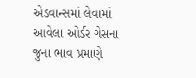એડવાન્સમાં લેવામાં આવેલા ઓર્ડર ગેસના જુના ભાવ પ્રમાણે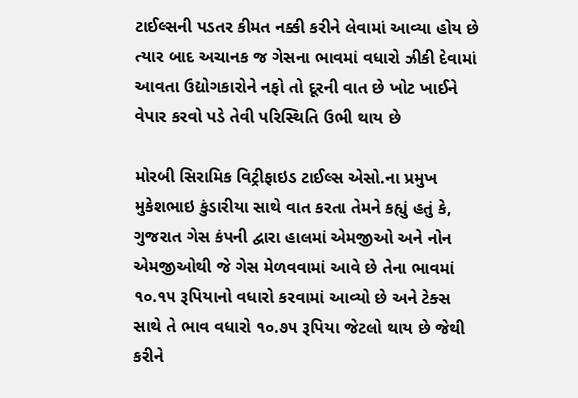ટાઈલ્સની પડતર કીમત નક્કી કરીને લેવામાં આવ્યા હોય છે ત્યાર બાદ અચાનક જ ગેસના ભાવમાં વધારો ઝીકી દેવામાં આવતા ઉદ્યોગકારોને નફો તો દૂરની વાત છે ખોટ ખાઈને વેપાર કરવો પડે તેવી પરિસ્થિતિ ઉભી થાય છે

મોરબી સિરામિક વિટ્રીફાઇડ ટાઈલ્સ એસો.ના પ્રમુખ મુકેશભાઇ કુંડારીયા સાથે વાત કરતા તેમને કહ્યું હતું કે, ગુજરાત ગેસ કંપની દ્વારા હાલમાં એમજીઓ અને નોન એમજીઓથી જે ગેસ મેળવવામાં આવે છે તેના ભાવમાં ૧૦.૧૫ રૂપિયાનો વધારો કરવામાં આવ્યો છે અને ટેક્સ સાથે તે ભાવ વધારો ૧૦.૭૫ રૂપિયા જેટલો થાય છે જેથી કરીને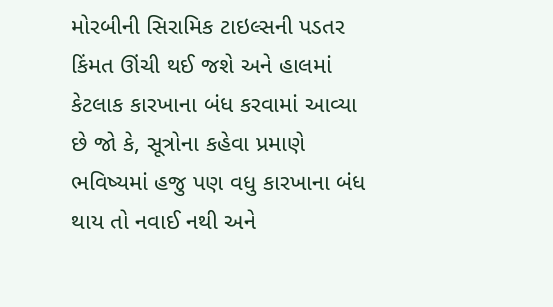મોરબીની સિરામિક ટાઇલ્સની પડતર કિંમત ઊંચી થઈ જશે અને હાલમાં કેટલાક કારખાના બંધ કરવામાં આવ્યા છે જો કે, સૂત્રોના કહેવા પ્રમાણે ભવિષ્યમાં હજુ પણ વધુ કારખાના બંધ થાય તો નવાઈ નથી અને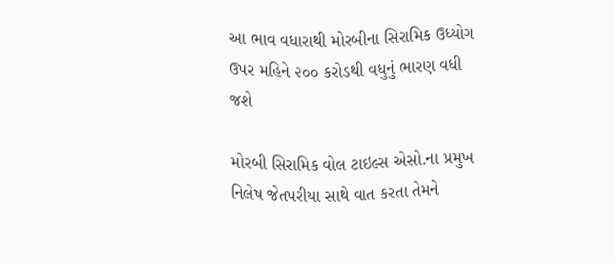આ ભાવ વધારાથી મોરબીના સિરામિક ઉધ્યોગ ઉપર મહિને ૨૦૦ કરોડથી વધુનું ભારણ વધી જશે

મોરબી સિરામિક વોલ ટાઇલ્સ એસો.ના પ્રમુખ નિલેષ જેતપરીયા સાથે વાત કરતા તેમને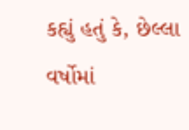કહ્યું હતું કે, છેલ્લા વર્ષોમાં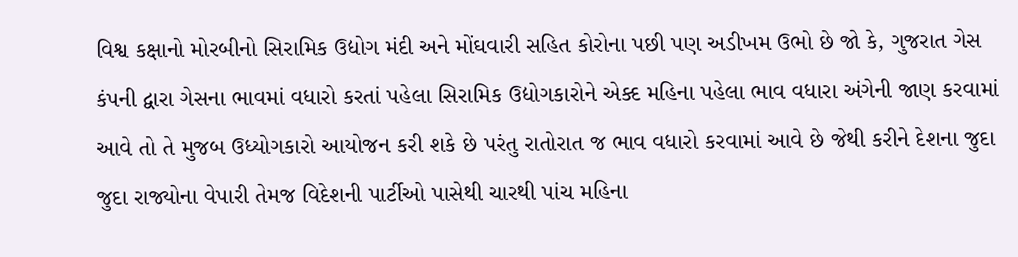વિશ્વ કક્ષાનો મોરબીનો સિરામિક ઉદ્યોગ મંદી અને મોંઘવારી સહિત કોરોના પછી પણ અડીખમ ઉભો છે જો કે, ગુજરાત ગેસ કંપની દ્વારા ગેસના ભાવમાં વધારો કરતાં પહેલા સિરામિક ઉદ્યોગકારોને એક્દ મહિના પહેલા ભાવ વધારા અંગેની જાણ કરવામાં આવે તો તે મુજબ ઉધ્યોગકારો આયોજન કરી શકે છે પરંતુ રાતોરાત જ ભાવ વધારો કરવામાં આવે છે જેથી કરીને દેશના જુદા જુદા રાજ્યોના વેપારી તેમજ વિદેશની પાર્ટીઓ પાસેથી ચારથી પાંચ મહિના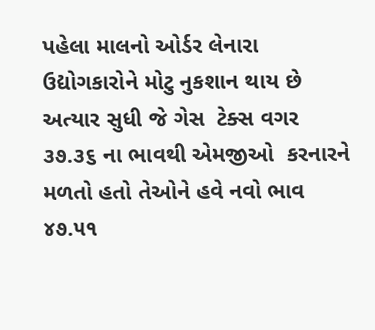પહેલા માલનો ઓર્ડર લેનારા ઉદ્યોગકારોને મોટુ નુકશાન થાય છે અત્યાર સુધી જે ગેસ  ટેક્સ વગર ૩૭.૩૬ ના ભાવથી એમજીઓ  કરનારને મળતો હતો તેઓને હવે નવો ભાવ ૪૭.૫૧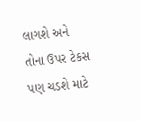લાગશે અને તોના ઉપર ટેકસ પણ ચડશે માટે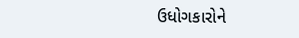ઉધોગકારોને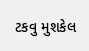ટકવુ મુશકેલ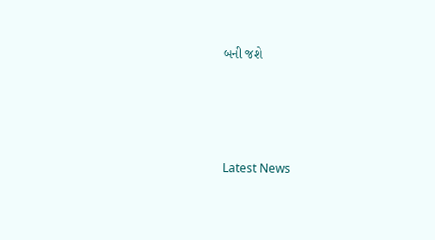બની જશે






Latest News